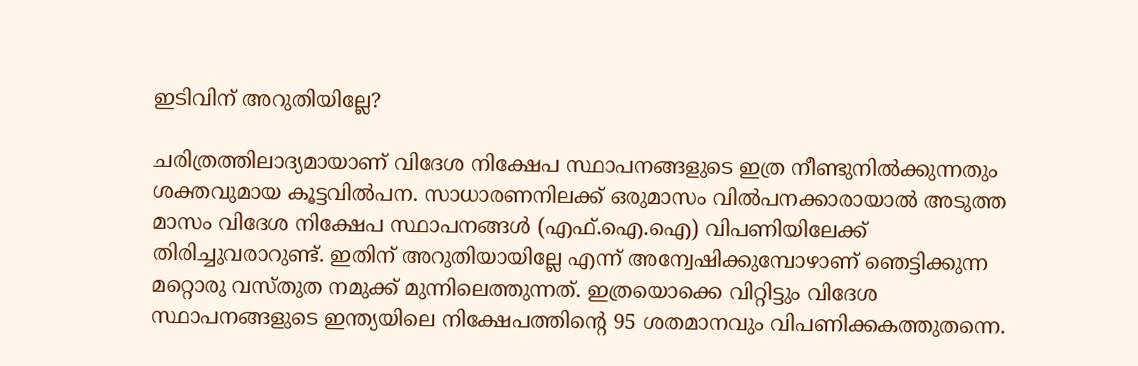ഇടിവിന് അറുതിയില്ലേ?

ചരിത്രത്തിലാദ്യമായാണ് വിദേശ നിക്ഷേപ സ്ഥാപനങ്ങളുടെ ഇത്ര നീണ്ടുനിൽക്കുന്നതും ശക്തവുമായ കൂട്ടവിൽപന. സാധാരണനിലക്ക് ഒരുമാസം വിൽപനക്കാരായാൽ അടുത്ത മാസം വിദേശ നിക്ഷേപ സ്ഥാപനങ്ങൾ (എഫ്.ഐ.ഐ) വിപണിയിലേക്ക് തിരിച്ചുവരാറുണ്ട്. ഇതിന് അറുതിയായില്ലേ എന്ന് അന്വേഷിക്കുമ്പോഴാണ് ഞെട്ടിക്കുന്ന മറ്റൊരു വസ്തുത നമുക്ക് മുന്നിലെത്തുന്നത്. ഇത്രയൊക്കെ വിറ്റിട്ടും വിദേശ സ്ഥാപനങ്ങളുടെ ഇന്ത്യയിലെ നിക്ഷേപത്തിന്റെ 95 ശതമാനവും വിപണിക്കകത്തുതന്നെ.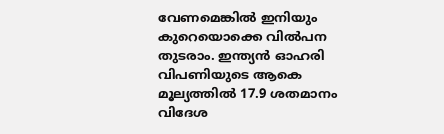വേണമെങ്കിൽ ഇനിയും കുറെയൊക്കെ വിൽപന തുടരാം. ഇന്ത്യൻ ഓഹരി വിപണിയുടെ ആകെ മൂല്യത്തിൽ 17.9 ശതമാനം വിദേശ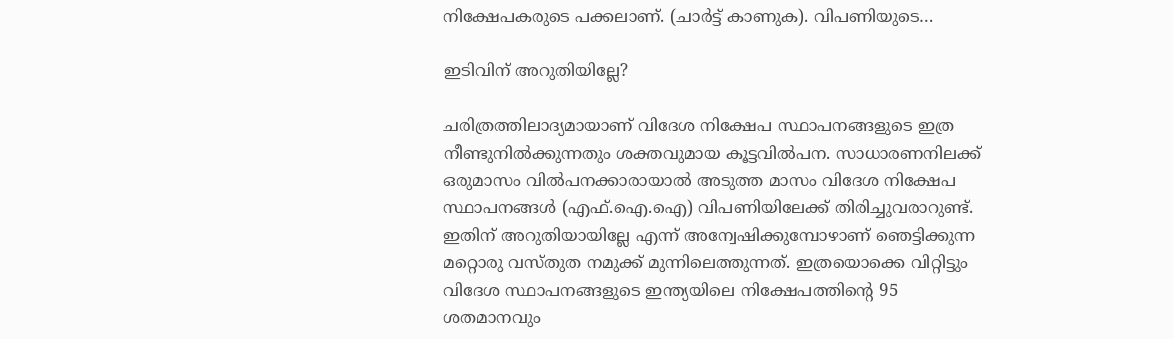നിക്ഷേപകരുടെ പക്കലാണ്. (ചാർട്ട് കാണുക). വിപണിയുടെ…

ഇടിവിന് അറുതിയില്ലേ?

ചരിത്രത്തിലാദ്യമായാണ് വിദേശ നിക്ഷേപ സ്ഥാപനങ്ങളുടെ ഇത്ര നീണ്ടുനിൽക്കുന്നതും ശക്തവുമായ കൂട്ടവിൽപന. സാധാരണനിലക്ക് ഒരുമാസം വിൽപനക്കാരായാൽ അടുത്ത മാസം വിദേശ നിക്ഷേപ സ്ഥാപനങ്ങൾ (എഫ്.ഐ.ഐ) വിപണിയിലേക്ക് തിരിച്ചുവരാറുണ്ട്. ഇതിന് അറുതിയായില്ലേ എന്ന് അന്വേഷിക്കുമ്പോഴാണ് ഞെട്ടിക്കുന്ന മറ്റൊരു വസ്തുത നമുക്ക് മുന്നിലെത്തുന്നത്. ഇത്രയൊക്കെ വിറ്റിട്ടും വിദേശ സ്ഥാപനങ്ങളുടെ ഇന്ത്യയിലെ നിക്ഷേപത്തിന്റെ 95 ശതമാനവും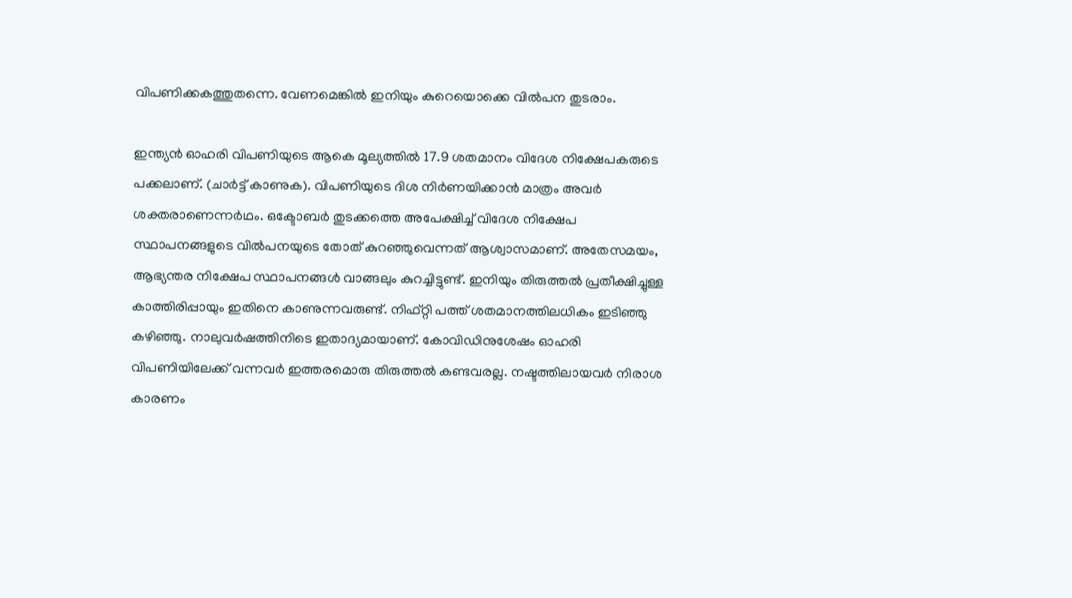വിപണിക്കകത്തുതന്നെ. വേണമെങ്കിൽ ഇനിയും കുറെയൊക്കെ വിൽപന തുടരാം.

ഇന്ത്യൻ ഓഹരി വിപണിയുടെ ആകെ മൂല്യത്തിൽ 17.9 ശതമാനം വിദേശ നിക്ഷേപകരുടെ പക്കലാണ്. (ചാർട്ട് കാണുക). വിപണിയുടെ ദിശ നിർണയിക്കാൻ മാത്രം അവർ ശക്തരാണെന്നർഥം. ഒക്ടോബർ തുടക്കത്തെ അപേക്ഷിച്ച് വിദേശ നിക്ഷേപ സ്ഥാപനങ്ങളുടെ വിൽപനയുടെ തോത് കുറഞ്ഞുവെന്നത് ആശ്വാസമാണ്. അതേസമയം, ആഭ്യന്തര നിക്ഷേപ സ്ഥാപനങ്ങൾ വാങ്ങലും കുറച്ചിട്ടുണ്ട്. ഇനിയും തിരുത്തൽ പ്രതീക്ഷിച്ചുള്ള കാത്തിരിപ്പായും ഇതിനെ കാണുന്നവരുണ്ട്. നിഫ്റ്റി പത്ത് ശതമാനത്തിലധികം ഇടിഞ്ഞു കഴിഞ്ഞു. നാലുവർഷത്തിനിടെ ഇതാദ്യമായാണ്. കോവിഡിനുശേഷം ഓഹരി വിപണിയിലേക്ക് വന്നവർ ഇത്തരമൊരു തിരുത്തൽ കണ്ടവരല്ല. നഷ്ടത്തിലായവർ നിരാശ കാരണം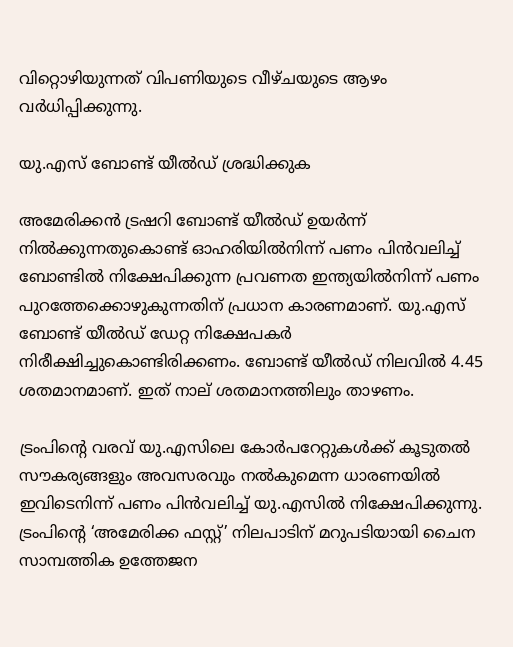വിറ്റൊഴിയുന്നത് വിപണിയുടെ വീഴ്ചയുടെ ആഴം വർധിപ്പിക്കുന്നു.

യു.എസ് ബോണ്ട് യീൽഡ് ശ്രദ്ധിക്കുക

അമേരിക്കൻ ട്രഷറി ബോണ്ട് യീൽഡ് ഉയർന്ന് നിൽക്കുന്നതുകൊണ്ട് ഓഹരിയിൽനിന്ന് പണം പിൻവലിച്ച് ബോണ്ടിൽ നിക്ഷേപിക്കുന്ന പ്രവണത ഇന്ത്യയിൽനിന്ന് പണം പുറത്തേക്കൊഴുകുന്നതിന് പ്രധാന കാരണമാണ്. യു.എസ് ബോണ്ട് യീൽഡ് ഡേറ്റ നിക്ഷേപകർ നിരീക്ഷിച്ചുകൊണ്ടിരിക്കണം. ബോണ്ട് യീൽഡ് നിലവിൽ 4.45 ശതമാനമാണ്. ഇത് നാല് ശതമാനത്തിലും താഴണം.

ട്രംപിന്റെ വരവ് യു.എസിലെ കോർപറേറ്റുകൾക്ക് കൂടുതൽ സൗകര്യങ്ങളും അവസരവും നൽകുമെന്ന ധാരണയിൽ ഇവിടെനിന്ന് പണം പിൻവലിച്ച് യു.എസിൽ നിക്ഷേപിക്കുന്നു. ട്രംപിന്റെ ‘അമേരിക്ക ഫസ്റ്റ്’ നിലപാടിന് മറുപടിയായി ചൈന സാമ്പത്തിക ഉത്തേജന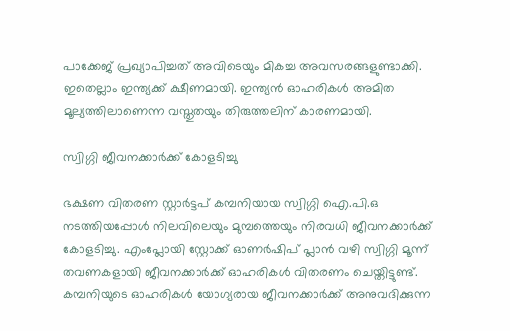പാക്കേജ് പ്രഖ്യാപിച്ചത് അവിടെയും മികച്ച അവസരങ്ങളുണ്ടാക്കി. ഇതെല്ലാം ഇന്ത്യക്ക് ക്ഷീണമായി. ഇന്ത്യൻ ഓഹരികൾ അമിത മൂല്യത്തിലാണെന്ന വസ്തുതയും തിരുത്തലിന് കാരണമായി.

സ്വിഗ്ഗി ജീവനക്കാർക്ക് കോളടിച്ചു

ഭക്ഷണ വിതരണ സ്റ്റാർട്ടപ് കമ്പനിയായ സ്വിഗ്ഗി ഐ.പി.ഒ നടത്തിയപ്പോൾ നിലവിലെയും മുമ്പത്തെയും നിരവധി ജീവനക്കാർക്ക് കോളടിച്ചു. എംപ്ലോയി സ്റ്റോക്ക് ഓണര്‍ഷിപ് പ്ലാന്‍ വഴി സ്വിഗ്ഗി മൂന്ന് തവണകളായി ജീവനക്കാർക്ക് ഓഹരികള്‍ വിതരണം ചെയ്തിട്ടുണ്ട്. കമ്പനിയുടെ ഓഹരികള്‍ യോഗ്യരായ ജീവനക്കാര്‍ക്ക് അനുവദിക്കുന്ന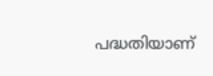പദ്ധതിയാണ്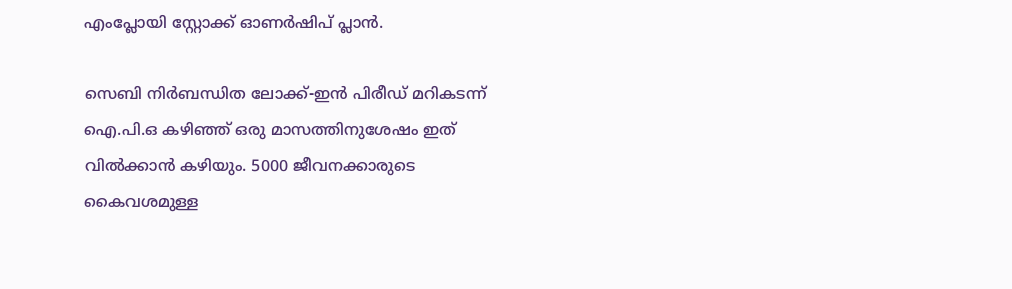എംപ്ലോയി സ്റ്റോക്ക് ഓണർഷിപ് പ്ലാൻ.

സെബി നിർബന്ധിത ലോക്ക്-ഇൻ പിരീഡ് മറികടന്ന് ഐ.പി.ഒ കഴിഞ്ഞ് ഒരു മാസത്തിനുശേഷം ഇത് വിൽക്കാൻ കഴിയും. 5000 ജീവനക്കാരുടെ കൈവശമുള്ള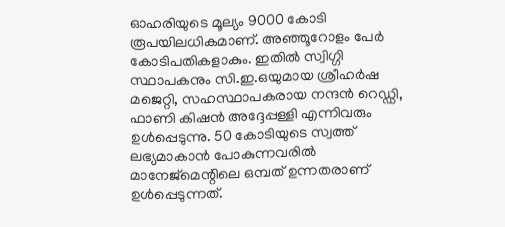ഓഹരിയുടെ മൂല്യം 9000 കോടി രൂപയിലധികമാണ്. അഞ്ഞൂറോളം പേർ കോടിപതികളാകും. ഇതിൽ സ്വിഗ്ഗി സ്ഥാപകനും സി.ഇ.ഒയുമായ ശ്രീഹർഷ മജെറ്റി, സഹസ്ഥാപകരായ നന്ദൻ റെഡ്ഡി, ഫാണി കിഷൻ അദ്ദേപ്പള്ളി എന്നിവരും ഉൾപ്പെടുന്നു. 50 കോടിയുടെ സ്വത്ത് ലഭ്യമാകാൻ പോകുന്നവരിൽ മാനേജ്‌മെന്റിലെ ഒമ്പത് ഉന്നതരാണ് ഉൾപ്പെടുന്നത്.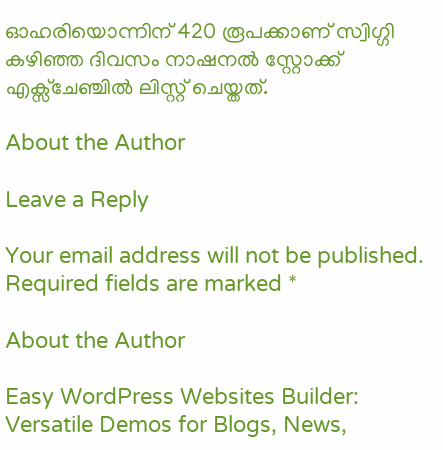ഓഹരിയൊന്നിന് 420 രൂപക്കാണ് സ്വിഗ്ഗി കഴിഞ്ഞ ദിവസം നാഷനൽ സ്റ്റോക്ക് എക്സ്ചേഞ്ചിൽ ലിസ്റ്റ് ചെയ്തത്.

About the Author

Leave a Reply

Your email address will not be published. Required fields are marked *

About the Author

Easy WordPress Websites Builder: Versatile Demos for Blogs, News,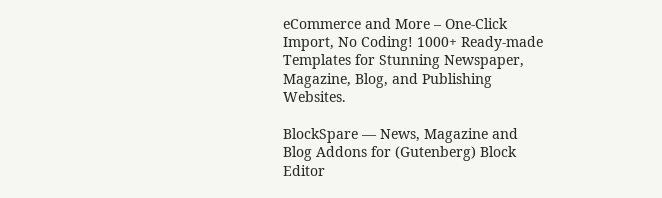eCommerce and More – One-Click Import, No Coding! 1000+ Ready-made Templates for Stunning Newspaper, Magazine, Blog, and Publishing Websites.

BlockSpare — News, Magazine and Blog Addons for (Gutenberg) Block Editor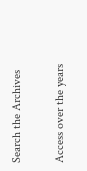Search the Archives

Access over the years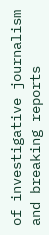of investigative journalism and breaking reports